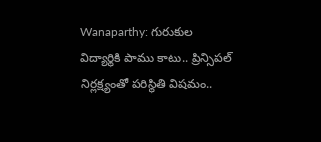Wanaparthy: గురుకుల విద్యార్థికి పాము కాటు.. ప్రిన్సిపల్ నిర్లక్ష్యంతో పరిస్థితి విషమం..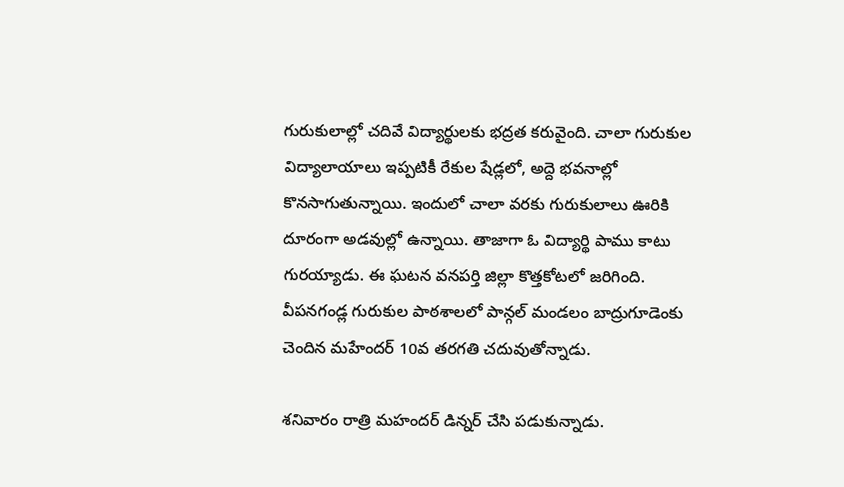గురుకులాల్లో చదివే విద్యార్థులకు భద్రత కరువైంది. చాలా గురుకుల విద్యాలాయాలు ఇప్పటికీ రేకుల షేడ్లలో, అద్దె భవనాల్లో కొనసాగుతున్నాయి. ఇందులో చాలా వరకు గురుకులాలు ఊరికి దూరంగా అడవుల్లో ఉన్నాయి. తాజాగా ఓ విద్యార్థి పాము కాటు గురయ్యాడు. ఈ ఘటన వనపర్తి జిల్లా కొత్తకోటలో జరిగింది. వీపనగండ్ల గురుకుల పాఠశాలలో పాన్గల్ మండలం బాద్రుగూడెంకు చెందిన మహేందర్ 10వ తరగతి చదువుతోన్నాడు.

శనివారం రాత్రి మహందర్ డిన్నర్ చేసి పడుకున్నాడు.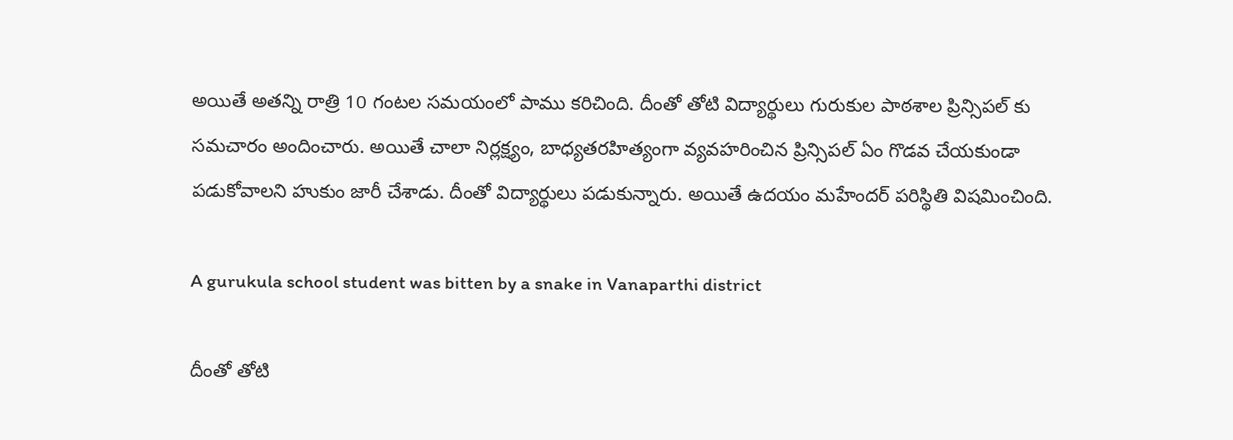అయితే అతన్ని రాత్రి 10 గంటల సమయంలో పాము కరిచింది. దీంతో తోటి విద్యార్థులు గురుకుల పాఠశాల ప్రిన్సిపల్ కు సమచారం అందించారు. అయితే చాలా నిర్లక్ష్యం, బాధ్యతరహిత్యంగా వ్యవహరించిన ప్రిన్సిపల్ ఏం గొడవ చేయకుండా పడుకోవాలని హుకుం జారీ చేశాడు. దీంతో విద్యార్థులు పడుకున్నారు. అయితే ఉదయం మహేందర్ పరిస్థితి విషమించింది.

A gurukula school student was bitten by a snake in Vanaparthi district

దీంతో తోటి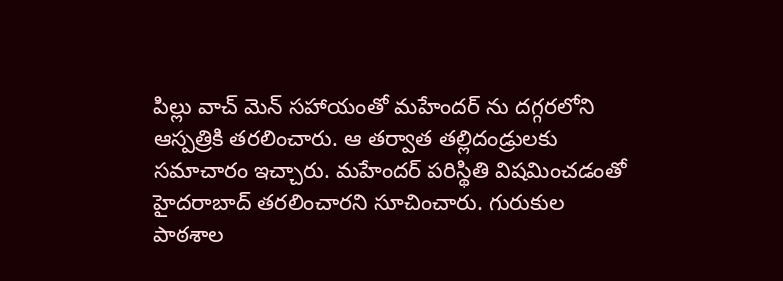పిల్లు వాచ్ మెన్ సహాయంతో మహేందర్ ను దగ్గరలోని ఆస్పత్రికి తరలించారు. ఆ తర్వాత తల్లిదండ్రులకు సమాచారం ఇచ్చారు. మహేందర్ పరిస్థితి విషమించడంతో హైదరాబాద్ తరలించారని సూచించారు. గురుకుల పాఠశాల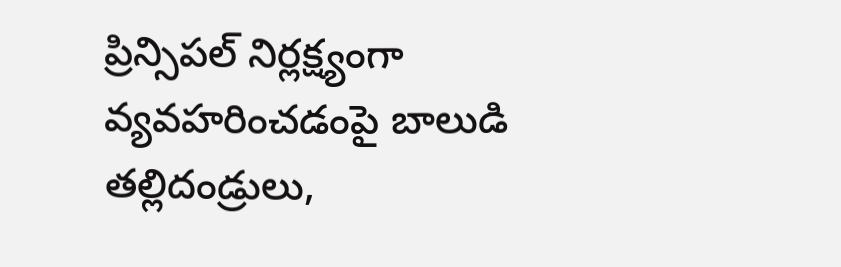ప్రిన్సిపల్ నిర్లక్ష్యంగా వ్యవహరించడంపై బాలుడి తల్లిదండ్రులు,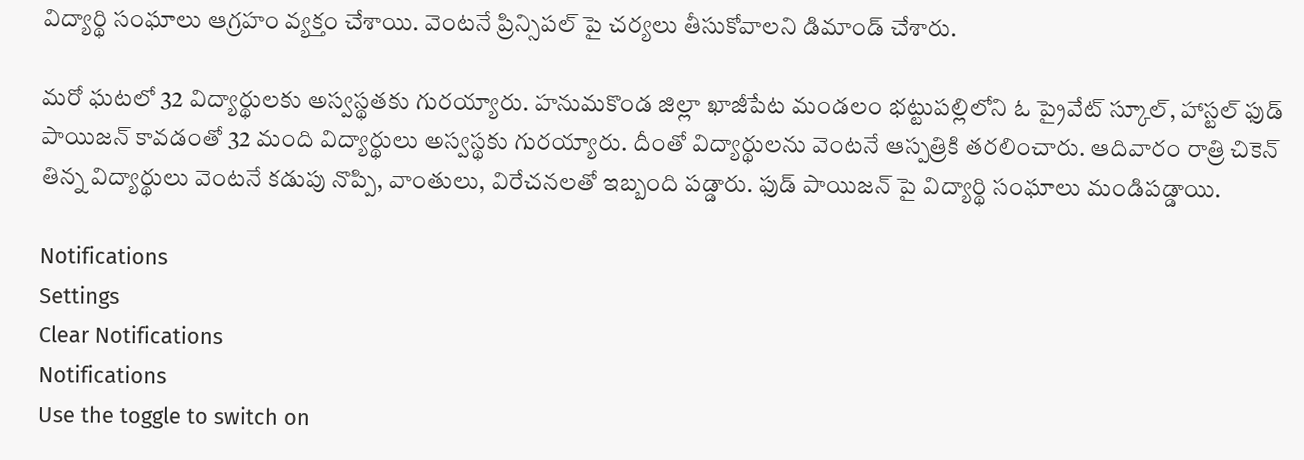విద్యార్థి సంఘాలు ఆగ్రహం వ్యక్తం చేశాయి. వెంటనే ప్రిన్సిపల్ పై చర్యలు తీసుకోవాలని డిమాండ్ చేశారు.

మరో ఘటలో 32 విద్యార్థులకు అస్వస్థతకు గురయ్యారు. హనుమకొండ జిల్లా ఖాజీపేట మండలం భట్టుపల్లిలోని ఓ ప్రైవేట్ స్కూల్, హాస్టల్ ఫుడ్ పాయిజన్ కావడంతో 32 మంది విద్యార్థులు అస్వస్థకు గురయ్యారు. దీంతో విద్యార్థులను వెంటనే ఆస్పత్రికి తరలించారు. ఆదివారం రాత్రి చికెన్ తిన్న విద్యార్థులు వెంటనే కడుపు నొప్పి, వాంతులు, విరేచనలతో ఇబ్బంది పడ్డారు. ఫుడ్ పాయిజన్ పై విద్యార్థి సంఘాలు మండిపడ్డాయి.

Notifications
Settings
Clear Notifications
Notifications
Use the toggle to switch on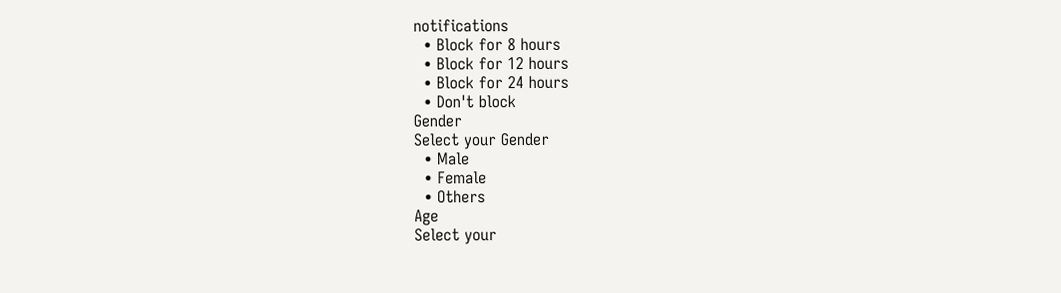notifications
  • Block for 8 hours
  • Block for 12 hours
  • Block for 24 hours
  • Don't block
Gender
Select your Gender
  • Male
  • Female
  • Others
Age
Select your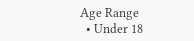Age Range
  • Under 18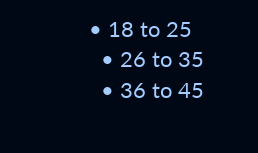• 18 to 25
  • 26 to 35
  • 36 to 45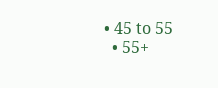• 45 to 55
  • 55+